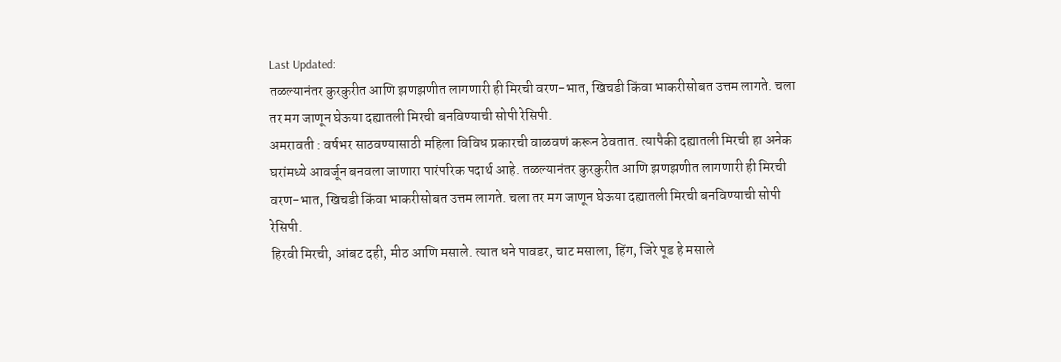Last Updated:
तळल्यानंतर कुरकुरीत आणि झणझणीत लागणारी ही मिरची वरण-भात, खिचडी किंवा भाकरीसोबत उत्तम लागते. चला तर मग जाणून घेऊया दह्यातली मिरची बनविण्याची सोपी रेसिपी.
अमरावती : वर्षभर साठवण्यासाठी महिला विविध प्रकारची वाळवणं करून ठेवतात. त्यापैकी दह्यातली मिरची हा अनेक घरांमध्ये आवर्जून बनवला जाणारा पारंपरिक पदार्थ आहे. तळल्यानंतर कुरकुरीत आणि झणझणीत लागणारी ही मिरची वरण-भात, खिचडी किंवा भाकरीसोबत उत्तम लागते. चला तर मग जाणून घेऊया दह्यातली मिरची बनविण्याची सोपी रेसिपी.
हिरवी मिरची, आंबट दही, मीठ आणि मसाले. त्यात धने पावडर, चाट मसाला, हिंग, जिरे पूड हे मसाले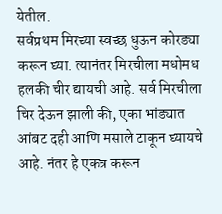येतील.
सर्वप्रथम मिरच्या स्वच्छ धुऊन कोरड्या करून घ्या. त्यानंतर मिरचीला मधोमध हलकी चीर द्यायची आहे. सर्व मिरचीला चिर देऊन झाली की, एका भांड्यात आंबट दही आणि मसाले टाकून घ्यायचे आहे. नंतर हे एकत्र करून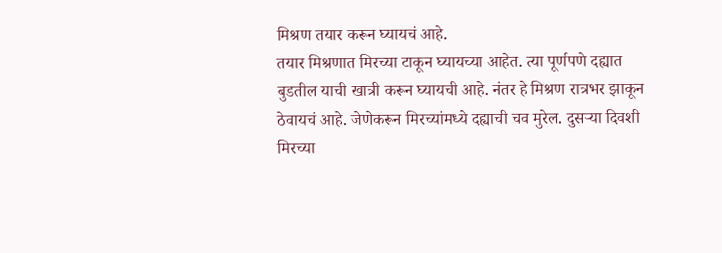मिश्रण तयार करून घ्यायचं आहे.
तयार मिश्रणात मिरच्या टाकून घ्यायच्या आहेत. त्या पूर्णपणे दह्यात बुडतील याची खात्री करून घ्यायची आहे. नंतर हे मिश्रण रात्रभर झाकून ठेवायचं आहे. जेणेकरून मिरच्यांमध्ये दह्याची चव मुरेल. दुसऱ्या दिवशी मिरच्या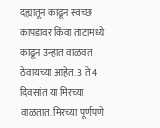दह्यातून काढून स्वच्छ कापडावर किंवा ताटामध्ये काढून उन्हात वाळवत ठेवायच्या आहेत. 3 ते 4 दिवसांत या मिरच्या वाळतात. मिरच्या पूर्णपणे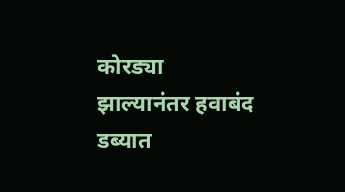कोरड्या झाल्यानंतर हवाबंद डब्यात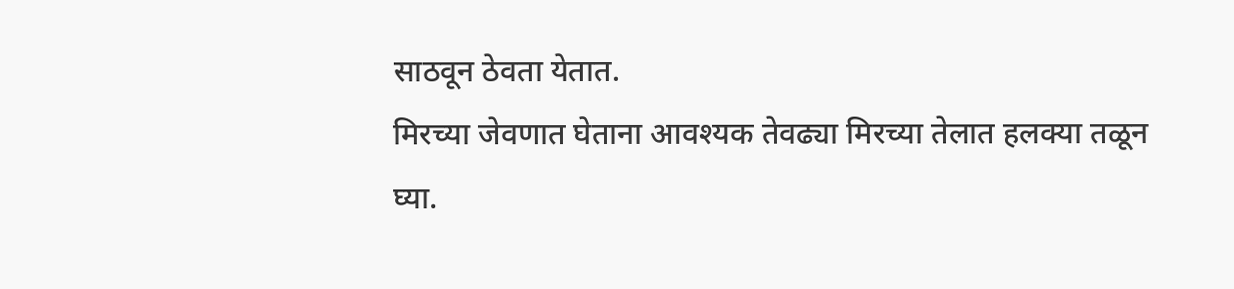साठवून ठेवता येतात.
मिरच्या जेवणात घेताना आवश्यक तेवढ्या मिरच्या तेलात हलक्या तळून घ्या.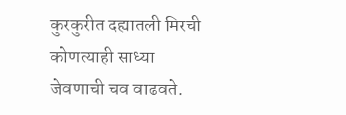कुरकुरीत दह्यातली मिरची कोणत्याही साध्या जेवणाची चव वाढवते.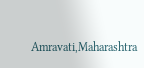Amravati,Maharashtra